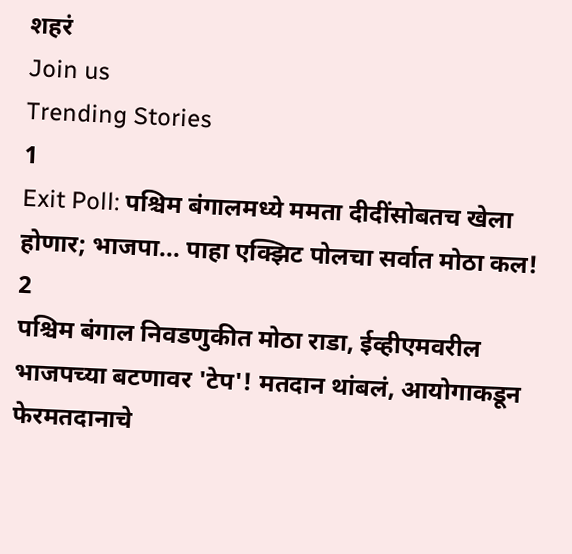शहरं
Join us
Trending Stories
1
Exit Poll: पश्चिम बंगालमध्ये ममता दीदींसोबतच खेला होणार; भाजपा... पाहा एक्झिट पोलचा सर्वात मोठा कल!
2
पश्चिम बंगाल निवडणुकीत मोठा राडा, ईव्हीएमवरील भाजपच्या बटणावर 'टेप'! मतदान थांबलं, आयोगाकडून फेरमतदानाचे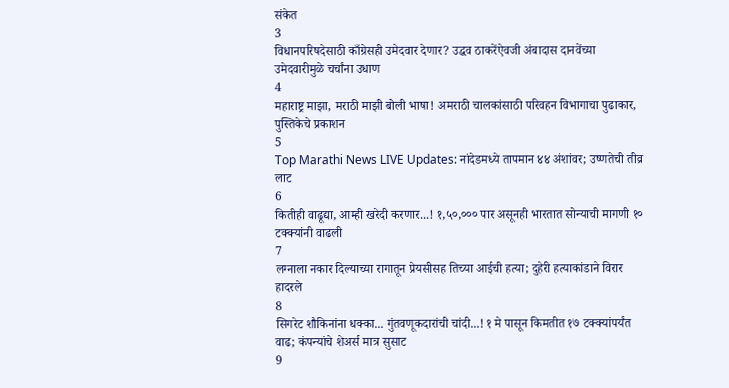संकेत
3
विधानपरिषदेसाठी काँग्रेसही उमेदवार देणार? उद्धव ठाकरेंऐवजी अंबादास दानवेंच्या उमेदवारीमुळे चर्चांना उधाण
4
महाराष्ट्र माझा, मराठी माझी बोली भाषा! अमराठी चालकांसाठी परिवहन विभागाचा पुढाकार, पुस्तिकेचे प्रकाशन
5
Top Marathi News LIVE Updates: नांदेडमध्ये तापमान ४४ अंशांवर; उष्णतेची तीव्र लाट
6
कितीही वाढूद्या, आम्ही खरेदी करणार...! १,५०,००० पार असूनही भारतात सोन्याची मागणी १० टक्क्यांनी वाढली
7
लग्नाला नकार दिल्याच्या रागातून प्रेयसीसह तिच्या आईची हत्या; दुहेरी हत्याकांडाने विरार हादरले
8
सिगरेट शौकिनांना धक्का... गुंतवणूकदारांची चांदी...! १ मे पासून किमतीत १७ टक्क्यांपर्यंत वाढ; कंपन्यांचे शेअर्स मात्र सुसाट
9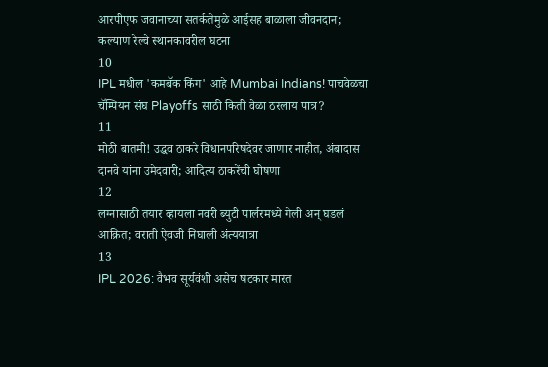आरपीएफ जवानाच्या सतर्कतेमुळे आईसह बाळाला जीवनदान; कल्याण रेल्वे स्थानकावरील घटना
10
IPL मधील 'कमबॅक किंग' आहे Mumbai Indians! पाचवेळचा चॅम्पियन संघ Playoffs साठी किती वेळा ठरलाय पात्र?
11
मोठी बातमी! उद्धव ठाकरे विधानपरिषदेवर जाणार नाहीत, अंबादास दानवे यांना उमेदवारी; आदित्य ठाकरेंची घोषणा
12
लग्नासाठी तयार व्हायला नवरी ब्युटी पार्लरमध्ये गेली अन् घडलं आक्रित; वराती ऐवजी निघाली अंत्ययात्रा
13
IPL 2026: वैभव सूर्यवंशी असेच षटकार मारत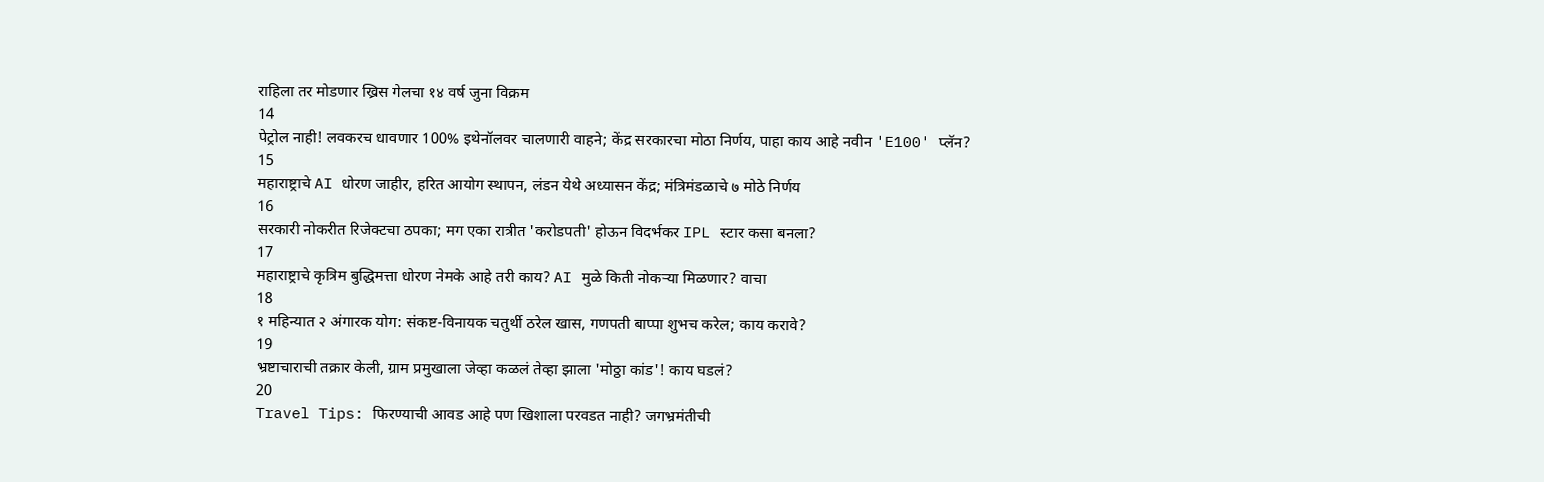राहिला तर मोडणार ख्रिस गेलचा १४ वर्ष जुना विक्रम
14
पेट्रोल नाही! लवकरच धावणार 100% इथेनॉलवर चालणारी वाहने; केंद्र सरकारचा मोठा निर्णय, पाहा काय आहे नवीन 'E100' प्लॅन?
15
महाराष्ट्राचे AI धोरण जाहीर, हरित आयोग स्थापन, लंडन येथे अध्यासन केंद्र; मंत्रिमंडळाचे ७ मोठे निर्णय
16
सरकारी नोकरीत रिजेक्टचा ठपका; मग एका रात्रीत 'करोडपती' होऊन विदर्भकर IPL स्टार कसा बनला?
17
महाराष्ट्राचे कृत्रिम बुद्धिमत्ता धोरण नेमके आहे तरी काय? AI मुळे किती नोकऱ्या मिळणार? वाचा
18
१ महिन्यात २ अंगारक योग: संकष्ट-विनायक चतुर्थी ठरेल खास, गणपती बाप्पा शुभच करेल; काय करावे?
19
भ्रष्टाचाराची तक्रार केली, ग्राम प्रमुखाला जेव्हा कळलं तेव्हा झाला 'मोठ्ठा कांड'! काय घडलं?
20
Travel Tips: फिरण्याची आवड आहे पण खिशाला परवडत नाही? जगभ्रमंतीची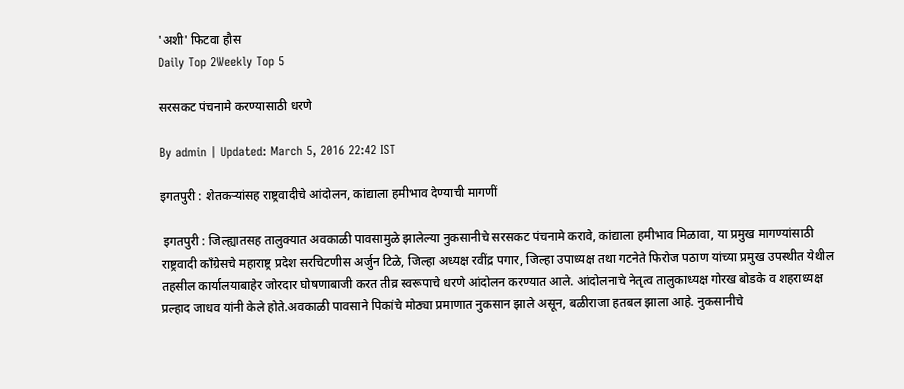'अशी' फिटवा हौस
Daily Top 2Weekly Top 5

सरसकट पंचनामे करण्यासाठी धरणे

By admin | Updated: March 5, 2016 22:42 IST

इगतपुरी : शेतकऱ्यांसह राष्ट्रवादीचे आंदोलन, कांद्याला हमीभाव देण्याची मागणीं

 इगतपुरी : जिल्ह्यातसह तालुक्यात अवकाळी पावसामुळे झालेल्या नुकसानीचे सरसकट पंचनामे करावे, कांद्याला हमीभाव मिळावा, या प्रमुख मागण्यांसाठी राष्ट्रवादी काँग्रेसचे महाराष्ट्र प्रदेश सरचिटणीस अर्जुन टिळे, जिल्हा अध्यक्ष रवींद्र पगार, जिल्हा उपाध्यक्ष तथा गटनेते फिरोज पठाण यांच्या प्रमुख उपस्थीत येथील तहसील कार्यालयाबाहेर जोरदार घोषणाबाजी करत तीव्र स्वरूपाचे धरणे आंदोलन करण्यात आले. आंदोलनाचे नेतृत्व तालुकाध्यक्ष गोरख बोडके व शहराध्यक्ष प्रल्हाद जाधव यांनी केले होते.अवकाळी पावसाने पिकांचे मोठ्या प्रमाणात नुकसान झाले असून, बळीराजा हतबल झाला आहे. नुकसानीचे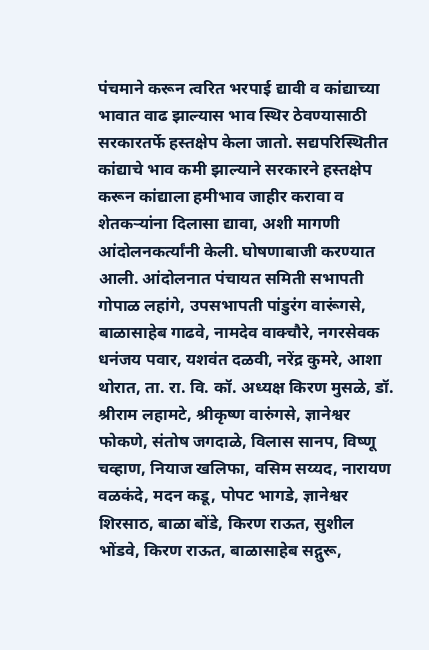पंचमाने करून त्वरित भरपाई द्यावी व कांद्याच्या भावात वाढ झाल्यास भाव स्थिर ठेवण्यासाठी सरकारतर्फे हस्तक्षेप केला जातो. सद्यपरिस्थितीत कांद्याचे भाव कमी झाल्याने सरकारने हस्तक्षेप करून कांद्याला हमीभाव जाहीर करावा व शेतकऱ्यांना दिलासा द्यावा, अशी मागणी आंदोलनकर्त्यांनी केली. घोषणाबाजी करण्यात आली. आंदोलनात पंचायत समिती सभापती गोपाळ लहांगे, उपसभापती पांडुरंग वारूंगसे, बाळासाहेब गाढवे, नामदेव वाक्चौरे, नगरसेवक धनंजय पवार, यशवंत दळवी, नरेंद्र कुमरे, आशा थोरात, ता. रा. वि. कॉ. अध्यक्ष किरण मुसळे, डॉ. श्रीराम लहामटे, श्रीकृष्ण वारुंगसे, ज्ञानेश्वर फोकणे, संतोष जगदाळे, विलास सानप, विष्णू चव्हाण, नियाज खलिफा, वसिम सय्यद, नारायण वळकंदे, मदन कडू, पोपट भागडे, ज्ञानेश्वर शिरसाठ, बाळा बोंडे, किरण राऊत, सुशील भोंडवे, किरण राऊत, बाळासाहेब सद्गुरू,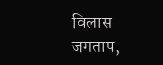विलास जगताप,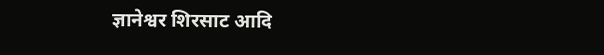ज्ञानेश्वर शिरसाट आदि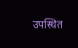उपस्थित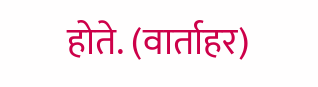होते. (वार्ताहर)